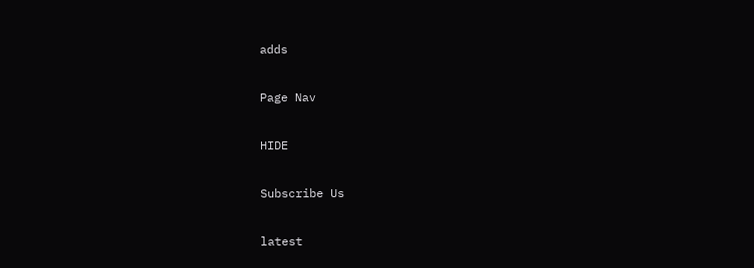adds

Page Nav

HIDE

Subscribe Us

latest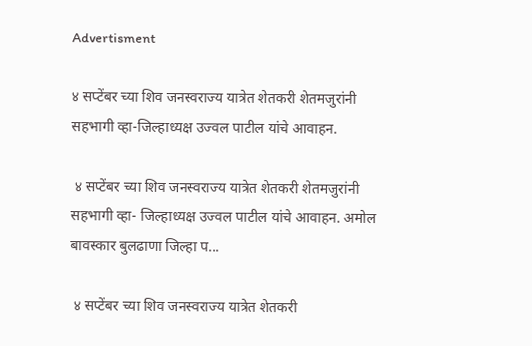Advertisment

४ सप्टेंबर च्या शिव जनस्वराज्य यात्रेत शेतकरी शेतमजुरांनी सहभागी व्हा-जिल्हाध्यक्ष उज्वल पाटील यांचे आवाहन.

 ४ सप्टेंबर च्या शिव जनस्वराज्य यात्रेत शेतकरी शेतमजुरांनी सहभागी व्हा- जिल्हाध्यक्ष उज्वल पाटील यांचे आवाहन. अमोल बावस्कार बुलढाणा जिल्हा प...

 ४ सप्टेंबर च्या शिव जनस्वराज्य यात्रेत शेतकरी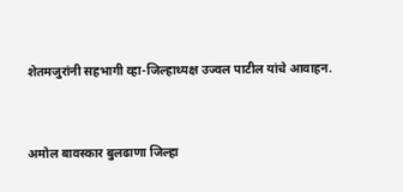शेतमजुरांनी सहभागी व्हा-जिल्हाध्यक्ष उज्वल पाटील यांचे आवाहन.


अमोल बावस्कार बुलढाणा जिल्हा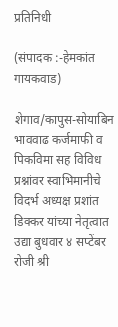प्रतिनिधी

(संपादक :-हेमकांत गायकवाड)

शेगाव/कापुस-सोयाबिन भाववाढ कर्जमाफी व पिकविमा सह विविध प्रश्नांवर स्वाभिमानीचे विदर्भ अध्यक्ष प्रशांत डिक्कर यांच्या नेतृत्वात उद्या बुधवार ४ सप्टेंबर रोजी श्री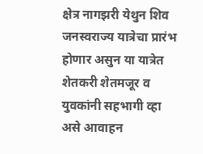क्षेत्र नागझरी येथुन शिव जनस्वराज्य यात्रेचा प्रारंभ होणार असुन या यात्रेत शेतकरी शेतमजूर व युवकांनी सहभागी व्हा असे आवाहन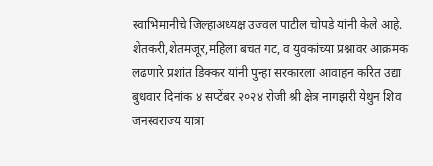स्वाभिमानीचे जिल्हाअध्यक्ष उज्वल पाटील चोपडे यांनी केले आहे. शेतकरी,शेतमजूर,महिला बचत गट, व युवकांच्या प्रश्नावर आक्रमक लढणारे प्रशांत डिक्कर यांनी पुन्हा सरकारला आवाहन करित उद्या बुधवार दिनांक ४ सप्टेंबर २०२४ रोजी श्री क्षेत्र नागझरी येथुन शिव जनस्वराज्य यात्रा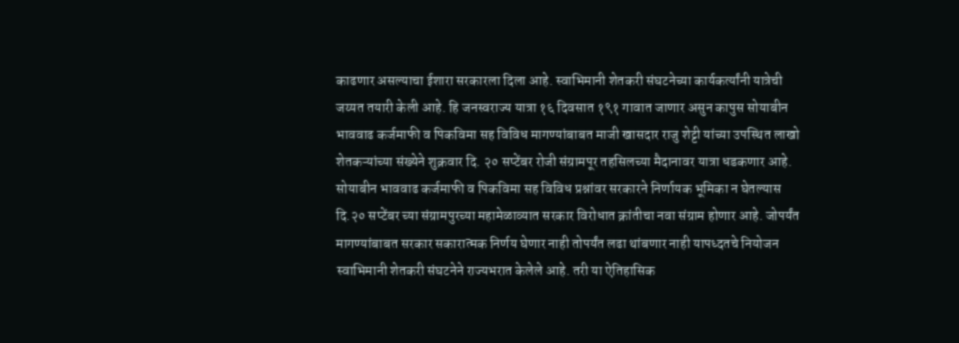काढणार असल्याचा ईशारा सरकारला दिला आहे. स्वाभिमानी शेतकरी संघटनेच्या कार्यकर्त्यांनी यात्रेची जय्यत तयारी केली आहे. हि जनस्वराज्य यात्रा १६ दिवसात १९१ गावात जाणार असुन कापुस सोयाबीन भाववाढ कर्जमाफी व पिकविमा सह विविध मागण्यांबाबत माजी खासदार राजु शेट्टी यांच्या उपस्थित लाखो शेतकऱ्यांच्या संख्येने शुक्रवार दि. २० सप्टेंबर रोजी संग्रामपूर तहसिलच्या मैदानावर यात्रा धडकणार आहे. सोयाबीन भाववाढ कर्जमाफी व पिकविमा सह विविध प्रश्नांवर सरकारने निर्णायक भूमिका न घेतल्यास दि.२० सप्टेंबर च्या संग्रामपुरच्या महामेळाव्यात सरकार विरोधात क्रांतीचा नवा संग्राम होणार आहे. जोपर्यंत मागण्यांबाबत सरकार सकारात्मक निर्णय घेणार नाही तोपर्यंत लढा थांबणार नाही यापध्दतचे नियोजन स्वाभिमानी शेतकरी संघटनेने राज्यभरात केलेले आहे. तरी या ऐतिहासिक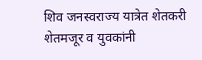शिव जनस्वराज्य यात्रेत शेतकरी शेतमजूर व युवकांनी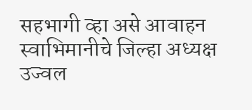सहभागी व्हा असे आवाहन स्वाभिमानीचे जिल्हा अध्यक्ष उज्वल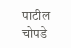पाटील चोपडे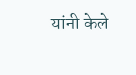यांनी केले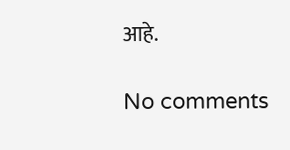आहे.

No comments